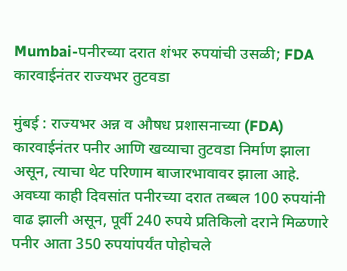Mumbai-पनीरच्या दरात शंभर रुपयांची उसळी; FDA कारवाईनंतर राज्यभर तुटवडा

मुंबई : राज्यभर अन्न व औषध प्रशासनाच्या (FDA) कारवाईनंतर पनीर आणि खव्याचा तुटवडा निर्माण झाला असून, त्याचा थेट परिणाम बाजारभावावर झाला आहे. अवघ्या काही दिवसांत पनीरच्या दरात तब्बल 100 रुपयांनी वाढ झाली असून, पूर्वी 240 रुपये प्रतिकिलो दराने मिळणारे पनीर आता 350 रुपयांपर्यंत पोहोचले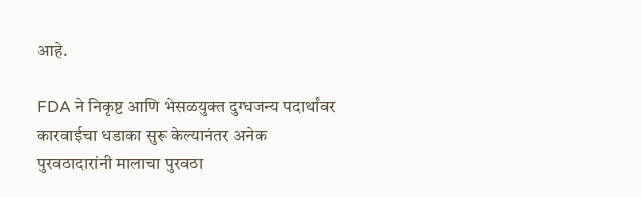आहे.

FDA ने निकृष्ट आणि भेसळयुक्त दुग्धजन्य पदार्थांवर कारवाईचा धडाका सुरू केल्यानंतर अनेक पुरवठादारांनी मालाचा पुरवठा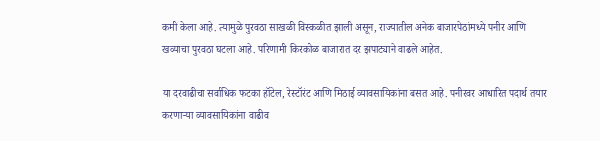कमी केला आहे. त्यामुळे पुरवठा साखळी विस्कळीत झाली असून, राज्यातील अनेक बाजारपेठांमध्ये पनीर आणि खव्याचा पुरवठा घटला आहे. परिणामी किरकोळ बाजारात दर झपाट्याने वाढले आहेत.

या दरवाढीचा सर्वाधिक फटका हॉटेल, रेस्टॉरंट आणि मिठाई व्यावसायिकांना बसत आहे. पनीरवर आधारित पदार्थ तयार करणाऱ्या व्यावसायिकांना वाढीव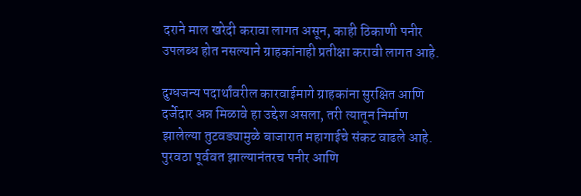दराने माल खरेदी करावा लागत असून, काही ठिकाणी पनीर उपलब्ध होत नसल्याने ग्राहकांनाही प्रतीक्षा करावी लागत आहे.

दुग्धजन्य पदार्थांवरील कारवाईमागे ग्राहकांना सुरक्षित आणि दर्जेदार अन्न मिळावे हा उद्देश असला, तरी त्यातून निर्माण झालेल्या तुटवड्यामुळे बाजारात महागाईचे संकट वाढले आहे. पुरवठा पूर्ववत झाल्यानंतरच पनीर आणि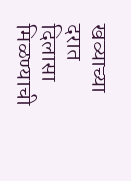खव्याच्या दरात दिलासा मिळण्याची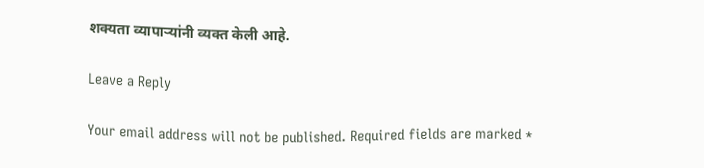शक्यता व्यापाऱ्यांनी व्यक्त केली आहे.

Leave a Reply

Your email address will not be published. Required fields are marked *